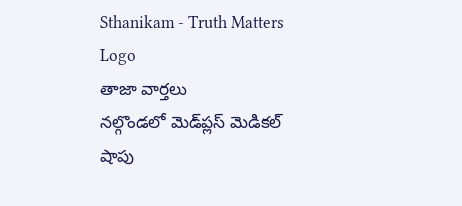Sthanikam - Truth Matters
Logo
తాజా వార్తలు
నల్గొండలో మెడ్‌ప్లస్ మెడికల్ షాపు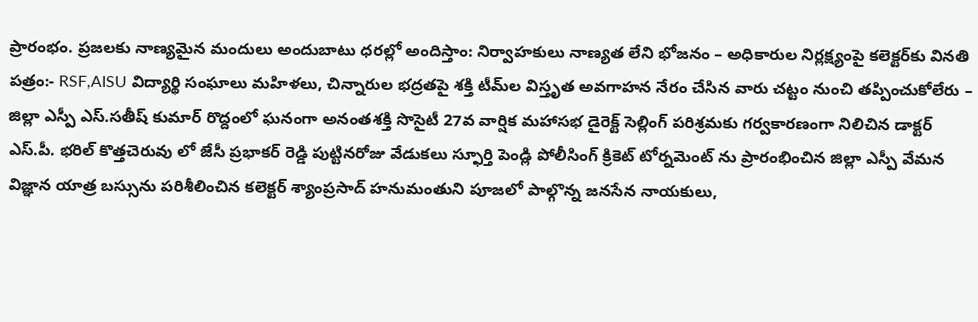ప్రారంభం. ప్రజలకు నాణ్యమైన మందులు అందుబాటు ధరల్లో అందిస్తాం: నిర్వాహకులు నాణ్యత లేని భోజనం – అధికారుల నిర్లక్ష్యంపై కలెక్టర్‌కు వినతి పత్రం:- RSF,AISU విద్యార్థి సంఘాలు మహిళలు, చిన్నారుల భద్రతపై శక్తి టీమ్‌ల విస్తృత అవగాహన నేరం చేసిన వారు చట్టం నుంచి తప్పించుకోలేరు – జిల్లా ఎస్పీ ఎస్.సతీష్ కుమార్ రొద్దంలో ఘనంగా అనంతశక్తి సొసైటీ 27వ వార్షిక మహాసభ డైరెక్ట్ సెల్లింగ్ పరిశ్రమకు గర్వకారణంగా నిలిచిన డాక్టర్ ఎస్.పీ. భరిల్ కొత్తచెరువు లో జేసీ ప్రభాకర్ రెడ్డి పుట్టినరోజు వేడుకలు స్ఫూర్తి పెండ్లి పోలీసింగ్ క్రికెట్ టోర్నమెంట్ ను ప్రారంభించిన జిల్లా ఎస్పీ వేమన విజ్ఞాన యాత్ర బస్సును పరిశీలించిన కలెక్టర్ శ్యాంప్రసాద్ హనుమంతుని పూజలో పాల్గొన్న జనసేన నాయకులు,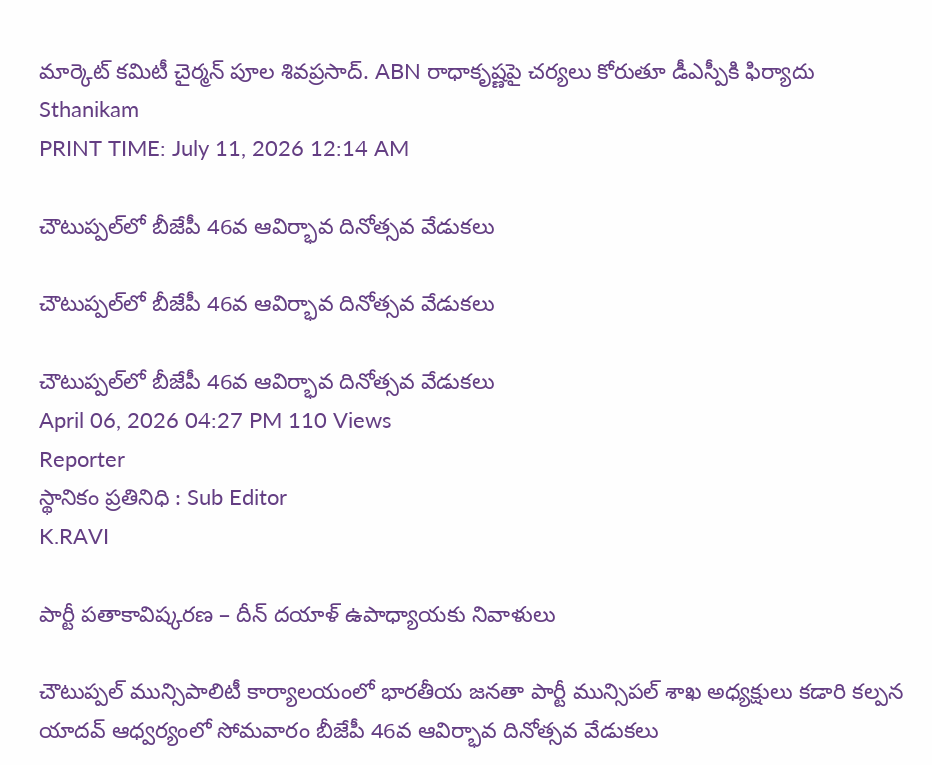మార్కెట్ కమిటీ చైర్మన్ పూల శివప్రసాద్. ABN రాధాకృష్ణపై చర్యలు కోరుతూ డీఎస్పీకి ఫిర్యాదు
Sthanikam
PRINT TIME: July 11, 2026 12:14 AM

చౌటుప్పల్‌లో బీజేపీ 46వ ఆవిర్భావ దినోత్సవ వేడుకలు

చౌటుప్పల్‌లో బీజేపీ 46వ ఆవిర్భావ దినోత్సవ వేడుకలు

చౌటుప్పల్‌లో బీజేపీ 46వ ఆవిర్భావ దినోత్సవ వేడుకలు
April 06, 2026 04:27 PM 110 Views
Reporter
స్థానికం ప్రతినిధి : Sub Editor
K.RAVI

పార్టీ పతాకావిష్కరణ – దీన్ దయాళ్ ఉపాధ్యాయకు నివాళులు

చౌటుప్పల్ మున్సిపాలిటీ కార్యాలయంలో భారతీయ జనతా పార్టీ మున్సిపల్ శాఖ అధ్యక్షులు కడారి కల్పన యాదవ్ ఆధ్వర్యంలో సోమవారం బీజేపీ 46వ ఆవిర్భావ దినోత్సవ వేడుకలు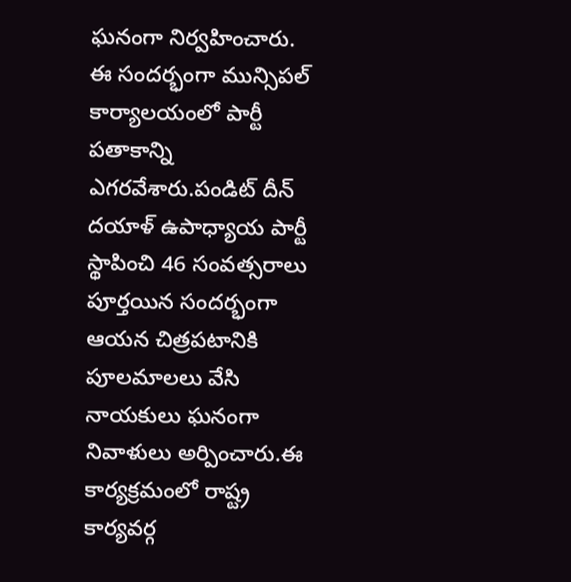ఘనంగా నిర్వహించారు. ఈ సందర్భంగా మున్సిపల్ కార్యాలయంలో పార్టీ పతాకాన్ని ఎగరవేశారు.పండిట్ దీన్ దయాళ్ ఉపాధ్యాయ పార్టీ స్థాపించి 46 సంవత్సరాలు పూర్తయిన సందర్భంగా ఆయన చిత్రపటానికి పూలమాలలు వేసి నాయకులు ఘనంగా నివాళులు అర్పించారు.ఈ కార్యక్రమంలో రాష్ట్ర కార్యవర్గ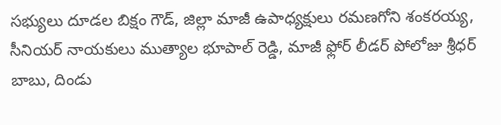సభ్యులు దూడల బిక్షం గౌడ్, జిల్లా మాజీ ఉపాధ్యక్షులు రమణగోని శంకరయ్య, సీనియర్ నాయకులు ముత్యాల భూపాల్ రెడ్డి, మాజీ ఫ్లోర్ లీడర్ పోలోజు శ్రీధర్ బాబు, దిండు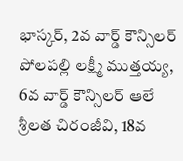భాస్కర్, 2వ వార్డ్ కౌన్సిలర్ పోలపల్లి లక్ష్మీ ముత్తయ్య, 6వ వార్డ్ కౌన్సిలర్ ఆలే శ్రీలత చిరంజీవి, 18వ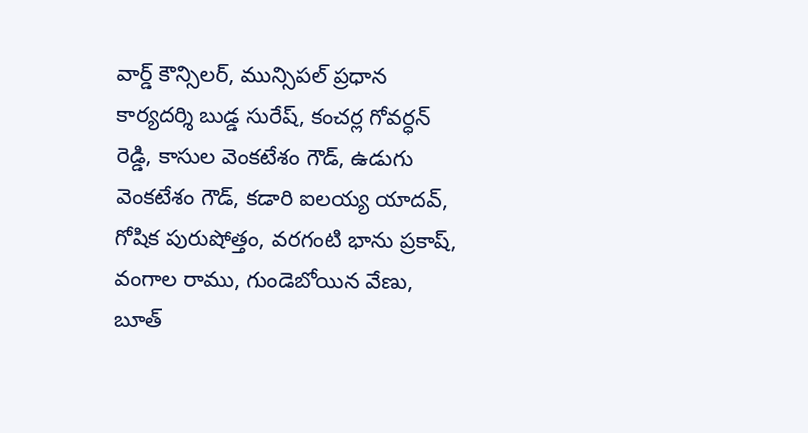వార్డ్ కౌన్సిలర్, మున్సిపల్ ప్రధాన కార్యదర్శి బుడ్డ సురేష్, కంచర్ల గోవర్ధన్ రెడ్డి, కాసుల వెంకటేశం గౌడ్, ఉడుగు వెంకటేశం గౌడ్, కడారి ఐలయ్య యాదవ్, గోషిక పురుషోత్తం, వరగంటి భాను ప్రకాష్, వంగాల రాము, గుండెబోయిన వేణు, బూత్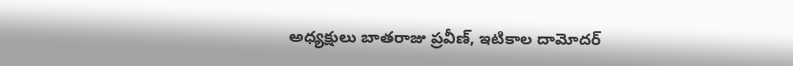అధ్యక్షులు బాతరాజు ప్రవీణ్, ఇటికాల దామోదర్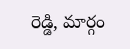రెడ్డి, మార్గం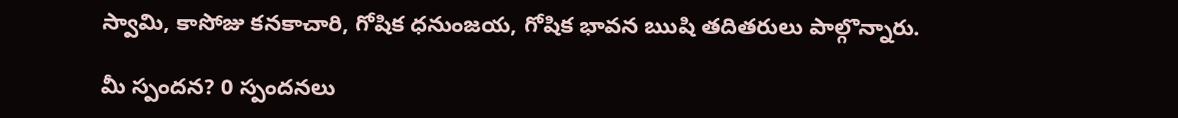స్వామి, కాసోజు కనకాచారి, గోషిక ధనుంజయ, గోషిక భావన ఋషి తదితరులు పాల్గొన్నారు.

మీ స్పందన? 0 స్పందనలు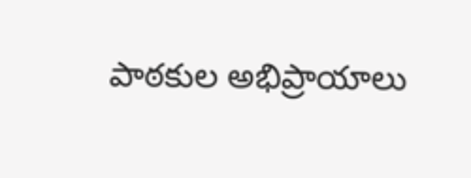పాఠకుల అభిప్రాయాలు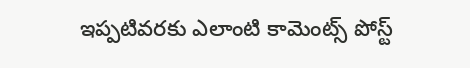ఇప్పటివరకు ఎలాంటి కామెంట్స్ పోస్ట్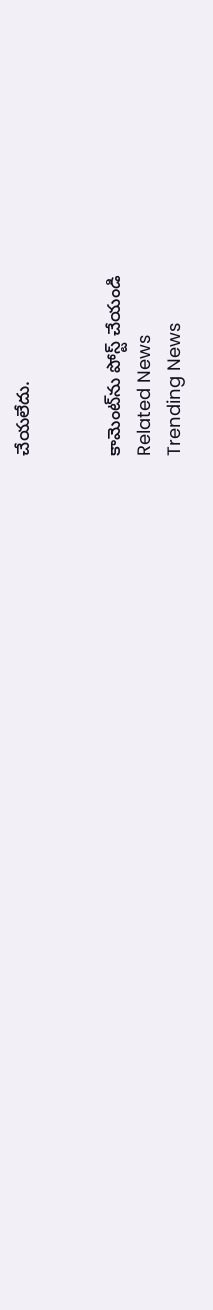చేయలేదు.


కామెంట్‌ను పోస్ట్ చేయండి
Related News
Trending News